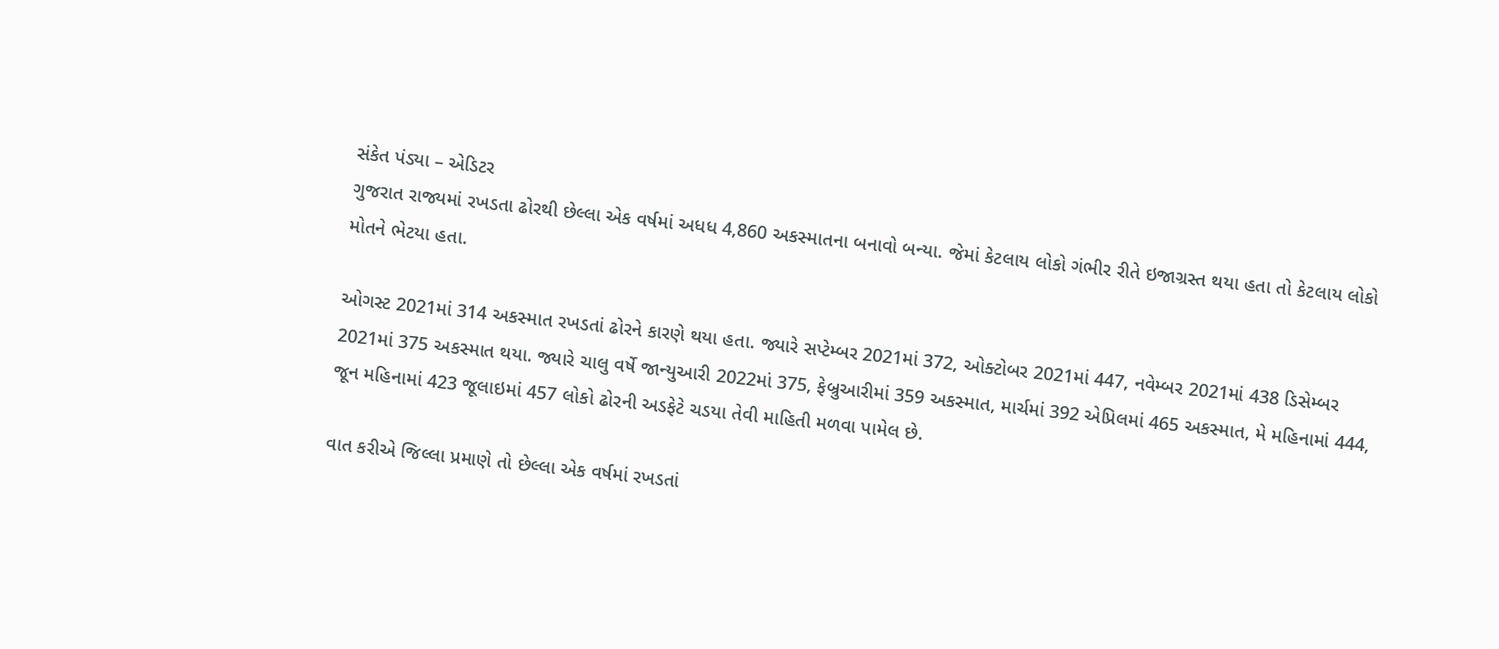સંકેત પંડ્યા – એડિટર
ગુજરાત રાજ્યમાં રખડતા ઢોરથી છેલ્લા એક વર્ષમાં અધધ 4,860 અકસ્માતના બનાવો બન્યા. જેમાં કેટલાય લોકો ગંભીર રીતે ઇજાગ્રસ્ત થયા હતા તો કેટલાય લોકો મોતને ભેટયા હતા.

ઓગસ્ટ 2021માં 314 અકસ્માત રખડતાં ઢોરને કારણે થયા હતા. જ્યારે સપ્ટેમ્બર 2021માં 372, ઓક્ટોબર 2021માં 447, નવેમ્બર 2021માં 438 ડિસેમ્બર 2021માં 375 અકસ્માત થયા. જ્યારે ચાલુ વર્ષે જાન્યુઆરી 2022માં 375, ફેબ્રુઆરીમાં 359 અકસ્માત, માર્ચમાં 392 એપ્રિલમાં 465 અકસ્માત, મે મહિનામાં 444, જૂન મહિનામાં 423 જૂલાઇમાં 457 લોકો ઢોરની અડફેટે ચડયા તેવી માહિતી મળવા પામેલ છે.

વાત કરીએ જિલ્લા પ્રમાણે તો છેલ્લા એક વર્ષમાં રખડતાં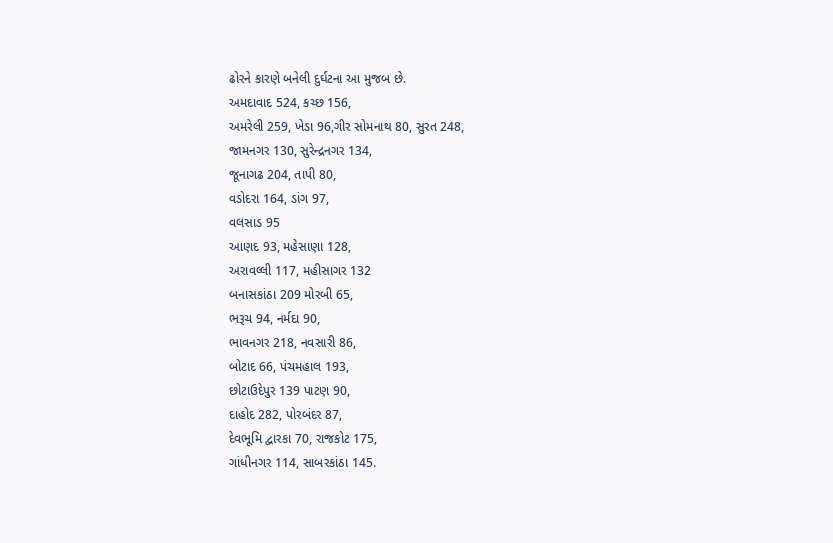ઢોરને કારણે બનેલી દુર્ઘટના આ મુજબ છે.
અમદાવાદ 524, કચ્છ 156,
અમરેલી 259, ખેડા 96,ગીર સોમનાથ 80, સુરત 248,
જામનગર 130, સુરેન્દ્રનગર 134,
જૂનાગઢ 204, તાપી 80,
વડોદરા 164, ડાંગ 97,
વલસાડ 95
આણદ 93, મહેસાણા 128,
અરાવલ્લી 117, મહીસાગર 132
બનાસકાંઠા 209 મોરબી 65,
ભરૂચ 94, નર્મદા 90,
ભાવનગર 218, નવસારી 86,
બોટાદ 66, પંચમહાલ 193,
છોટાઉદેપુર 139 પાટણ 90,
દાહોદ 282, પોરબંદર 87,
દેવભૂમિ દ્વારકા 70, રાજકોટ 175,
ગાંધીનગર 114, સાબરકાંઠા 145.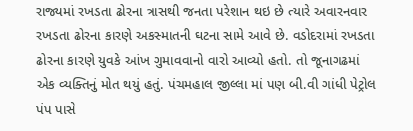રાજ્યમાં રખડતા ઢોરના ત્રાસથી જનતા પરેશાન થઇ છે ત્યારે અવારનવાર રખડતા ઢોરના કારણે અકસ્માતની ઘટના સામે આવે છે. વડોદરામાં રખડતા ઢોરના કારણે યુવકે આંખ ગુમાવવાનો વારો આવ્યો હતો. તો જૂનાગઢમાં એક વ્યક્તિનું મોત થયું હતું. પંચમહાલ જીલ્લા માં પણ બી.વી ગાંધી પેટ્રોલ પંપ પાસે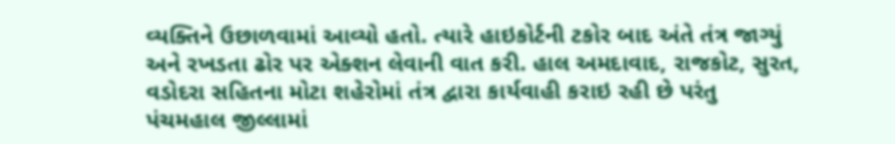વ્યક્તિને ઉછાળવામાં આવ્યો હતો. ત્યારે હાઇકોર્ટની ટકોર બાદ અંતે તંત્ર જાગ્યું અને રખડતા ઢોર પર એક્શન લેવાની વાત કરી. હાલ અમદાવાદ, રાજકોટ, સુરત, વડોદરા સહિતના મોટા શહેરોમાં તંત્ર દ્વારા કાર્યવાહી કરાઇ રહી છે પરંતુ પંચમહાલ જીલ્લામાં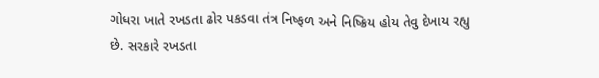ગોધરા ખાતે રખડતા ઢોર પકડવા તંત્ર નિષ્ફળ અને નિષ્ક્રિય હોય તેવુ દેખાય રહ્યુ છે. સરકારે રખડતા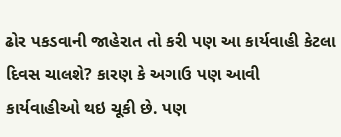ઢોર પકડવાની જાહેરાત તો કરી પણ આ કાર્યવાહી કેટલા દિવસ ચાલશે? કારણ કે અગાઉ પણ આવી કાર્યવાહીઓ થઇ ચૂકી છે. પણ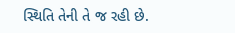સ્થિતિ તેની તે જ રહી છે.